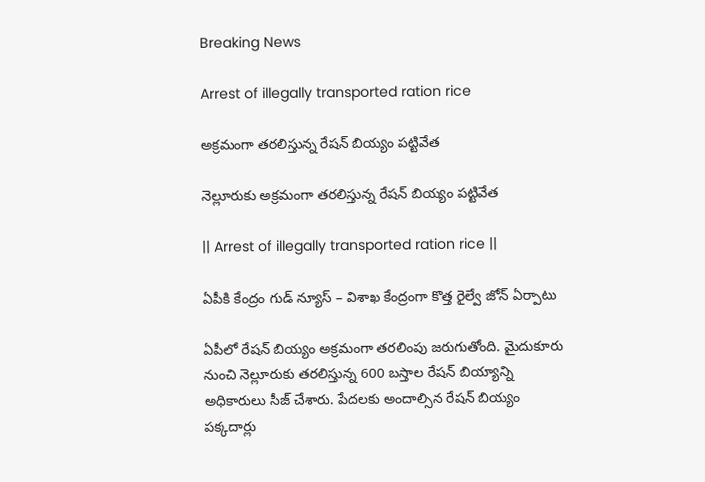Breaking News

Arrest of illegally transported ration rice

అక్రమంగా తరలిస్తున్న రేషన్ బియ్యం పట్టివేత

నెల్లూరుకు అక్రమంగా తరలిస్తున్న రేషన్ బియ్యం పట్టివేత

|| Arrest of illegally transported ration rice ||

ఏపీకి కేంద్రం గుడ్ న్యూస్ – విశాఖ కేంద్రంగా కొత్త రైల్వే జోన్ ఏర్పాటు

ఏపీలో రేషన్ బియ్యం అక్రమంగా తరలింపు జరుగుతోంది. మైదుకూరు నుంచి నెల్లూరుకు తరలిస్తున్న 600 బస్తాల రేషన్ బియ్యాన్ని అధికారులు సీజ్ చేశారు. పేదలకు అందాల్సిన రేషన్ బియ్యం పక్కదార్లు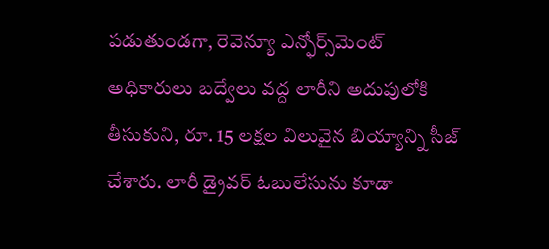పడుతుండగా, రెవెన్యూ ఎన్ఫోర్స్‌మెంట్ అధికారులు బద్వేలు వద్ద లారీని అదుపులోకి తీసుకుని, రూ. 15 లక్షల విలువైన బియ్యాన్ని సీజ్ చేశారు. లారీ డ్రైవర్ ఓబులేసును కూడా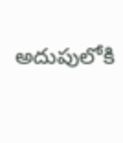అదుపులోకి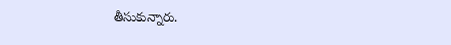తీసుకున్నారు.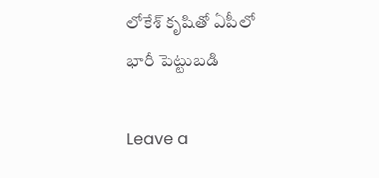లోకేశ్ కృషితో ఏపీలో భారీ పెట్టుబడి

Leave a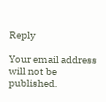Reply

Your email address will not be published.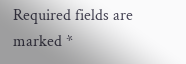Required fields are marked *